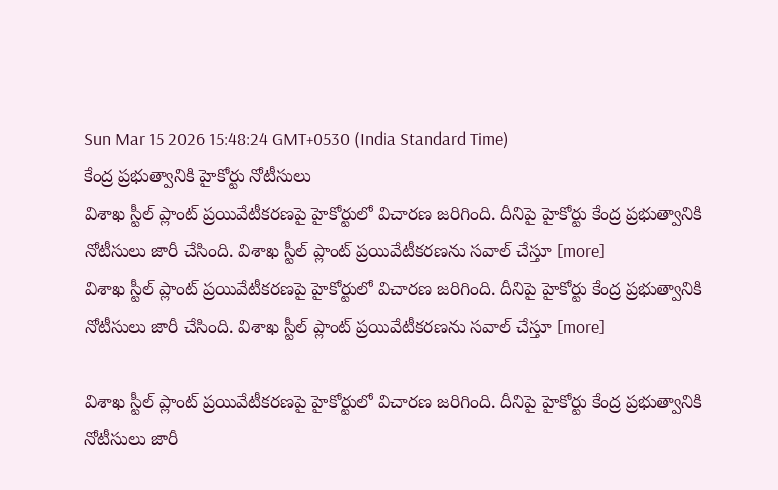Sun Mar 15 2026 15:48:24 GMT+0530 (India Standard Time)
కేంద్ర ప్రభుత్వానికి హైకోర్టు నోటీసులు
విశాఖ స్టీల్ ప్లాంట్ ప్రయివేటీకరణపై హైకోర్టులో విచారణ జరిగింది. దీనిపై హైకోర్టు కేంద్ర ప్రభుత్వానికి నోటీసులు జారీ చేసింది. విశాఖ స్టీల్ ప్లాంట్ ప్రయివేటీకరణను సవాల్ చేస్తూ [more]
విశాఖ స్టీల్ ప్లాంట్ ప్రయివేటీకరణపై హైకోర్టులో విచారణ జరిగింది. దీనిపై హైకోర్టు కేంద్ర ప్రభుత్వానికి నోటీసులు జారీ చేసింది. విశాఖ స్టీల్ ప్లాంట్ ప్రయివేటీకరణను సవాల్ చేస్తూ [more]

విశాఖ స్టీల్ ప్లాంట్ ప్రయివేటీకరణపై హైకోర్టులో విచారణ జరిగింది. దీనిపై హైకోర్టు కేంద్ర ప్రభుత్వానికి నోటీసులు జారీ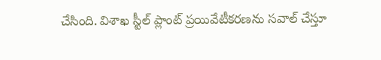చేసింది. విశాఖ స్టీల్ ప్లాంట్ ప్రయివేటీకరణను సవాల్ చేస్తూ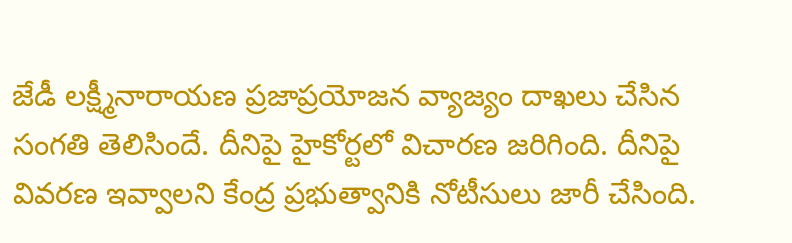జేడీ లక్ష్మీనారాయణ ప్రజాప్రయోజన వ్యాజ్యం దాఖలు చేసిన సంగతి తెలిసిందే. దీనిపై హైకోర్టలో విచారణ జరిగింది. దీనిపై వివరణ ఇవ్వాలని కేంద్ర ప్రభుత్వానికి నోటీసులు జారీ చేసింది.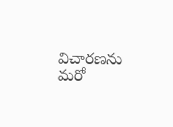విచారణను మరో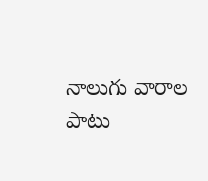నాలుగు వారాల పాటు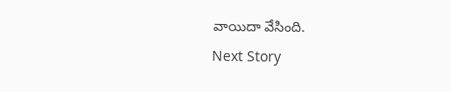వాయిదా వేసింది.
Next Story